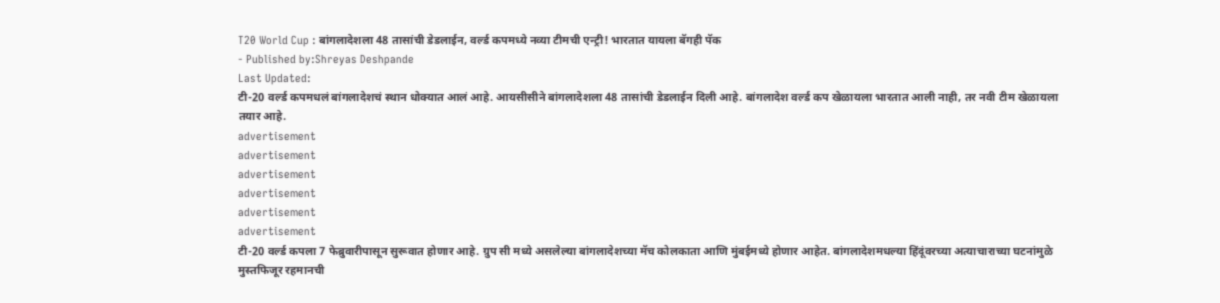T20 World Cup : बांगलादेशला 48 तासांची डेडलाईन, वर्ल्ड कपमध्ये नव्या टीमची एन्ट्री! भारतात यायला बॅगही पॅक
- Published by:Shreyas Deshpande
Last Updated:
टी-20 वर्ल्ड कपमधलं बांगलादेशचं स्थान धोक्यात आलं आहे. आयसीसीने बांगलादेशला 48 तासांची डेडलाईन दिली आहे. बांगलादेश वर्ल्ड कप खेळायला भारतात आली नाही, तर नवी टीम खेळायला तयार आहे.
advertisement
advertisement
advertisement
advertisement
advertisement
advertisement
टी-20 वर्ल्ड कपला 7 फेब्रुवारीपासून सुरूवात होणार आहे. ग्रुप सी मध्ये असलेल्या बांगलादेशच्या मॅच कोलकाता आणि मुंबईमध्ये होणार आहेत. बांगलादेशमधल्या हिंदूंवरच्या अत्याचाराच्या घटनांमुळे मुस्तफिजूर रहमानची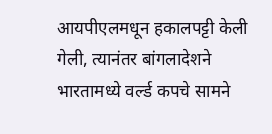आयपीएलमधून हकालपट्टी केली गेली, त्यानंतर बांगलादेशने भारतामध्ये वर्ल्ड कपचे सामने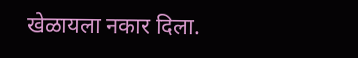खेळायला नकार दिला.